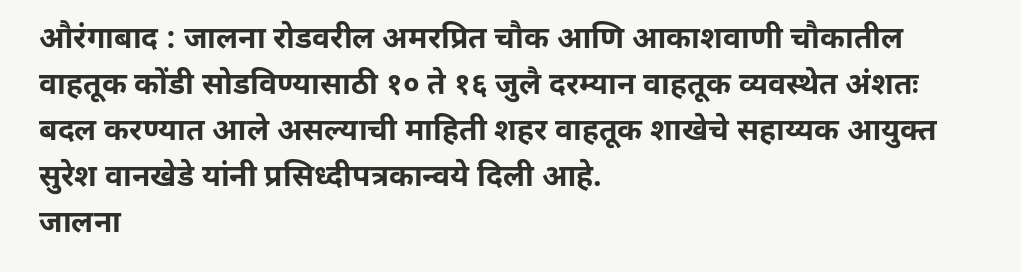औरंगाबाद : जालना रोडवरील अमरप्रित चौक आणि आकाशवाणी चौकातील वाहतूक कोंडी सोडविण्यासाठी १० ते १६ जुलै दरम्यान वाहतूक व्यवस्थेत अंशतः बदल करण्यात आले असल्याची माहिती शहर वाहतूक शाखेचे सहाय्यक आयुक्त सुरेश वानखेडे यांनी प्रसिध्दीपत्रकान्वये दिली आहे.
जालना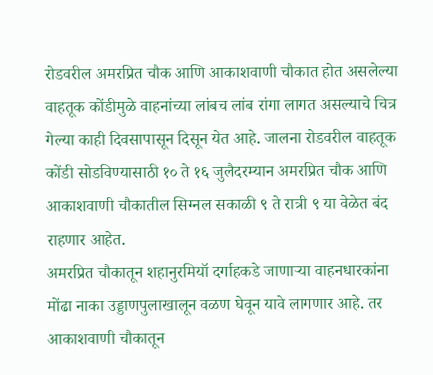रोडवरील अमरप्रित चौक आणि आकाशवाणी चौकात होत असलेल्या वाहतूक कोंडीमुळे वाहनांच्या लांबच लांब रांगा लागत असल्याचे चित्र गेल्या काही दिवसापासून दिसून येत आहे. जालना रोडवरील वाहतूक कोंडी सोडविण्यासाठी १० ते १६ जुलैदरम्यान अमरप्रित चौक आणि आकाशवाणी चौकातील सिग्नल सकाळी ९ ते रात्री ९ या वेळेत बंद राहणार आहेत.
अमरप्रित चौकातून शहानुरमियॉ दर्गाहकडे जाणाऱ्या वाहनधारकांना मोंढा नाका उड्डाणपुलाखालून वळण घेवून यावे लागणार आहे. तर आकाशवाणी चौकातून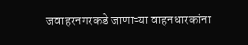जवाहरनगरकडे जाणाऱ्या वाहनधारकांना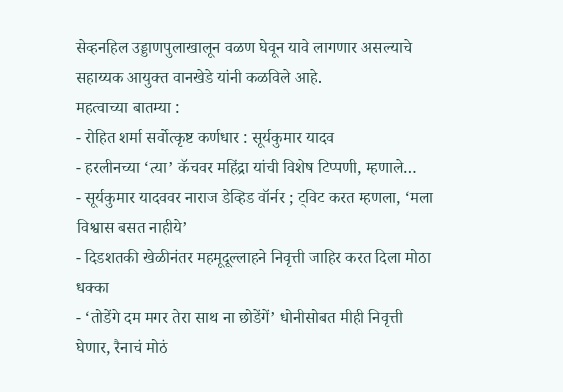सेव्हनहिल उड्डाणपुलाखालून वळण घेवून यावे लागणार असल्याचे सहाय्यक आयुक्त वानखेडे यांनी कळविले आहे.
महत्वाच्या बातम्या :
- रोहित शर्मा सर्वोत्कृष्ट कर्णधार : सूर्यकुमार यादव
- हरलीनच्या ‘त्या’ कॅचवर महिंद्रा यांची विशेष टिप्पणी, म्हणाले…
- सूर्यकुमार यादववर नाराज डेव्हिड वॉर्नर ; ट्विट करत म्हणला, ‘मला विश्वास बसत नाहीये’
- दिडशतकी खेळीनंतर महमूदूल्लाहने निवृत्ती जाहिर करत दिला मोठा धक्का
- ‘तोडेंगे दम मगर तेरा साथ ना छोडेंगें’ धोनीसोबत मीही निवृत्ती घेणार, रैनाचं मोठं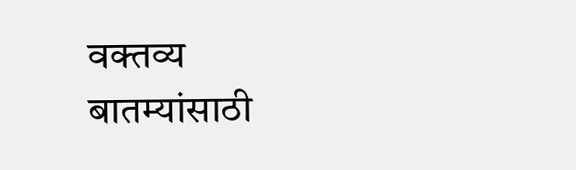वक्तव्य
बातम्यांसाठी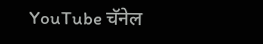YouTube चॅनेल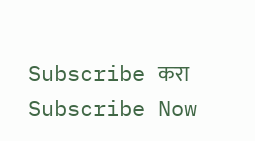Subscribe करा
Subscribe Now